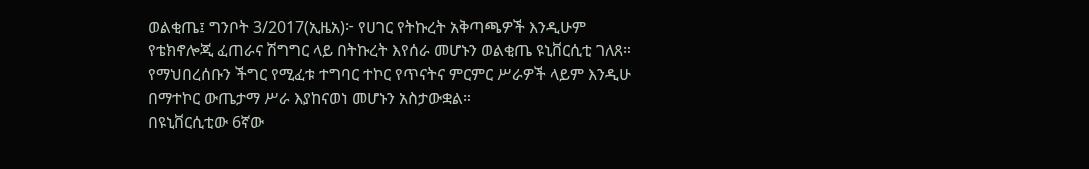ወልቂጤ፤ ግንቦት 3/2017(ኢዜአ)፦ የሀገር የትኩረት አቅጣጫዎች እንዲሁም የቴክኖሎጂ ፈጠራና ሽግግር ላይ በትኩረት እየሰራ መሆኑን ወልቂጤ ዩኒቨርሲቲ ገለጸ።
የማህበረሰቡን ችግር የሚፈቱ ተግባር ተኮር የጥናትና ምርምር ሥራዎች ላይም እንዲሁ በማተኮር ውጤታማ ሥራ እያከናወነ መሆኑን አስታውቋል።
በዩኒቨርሲቲው 6ኛው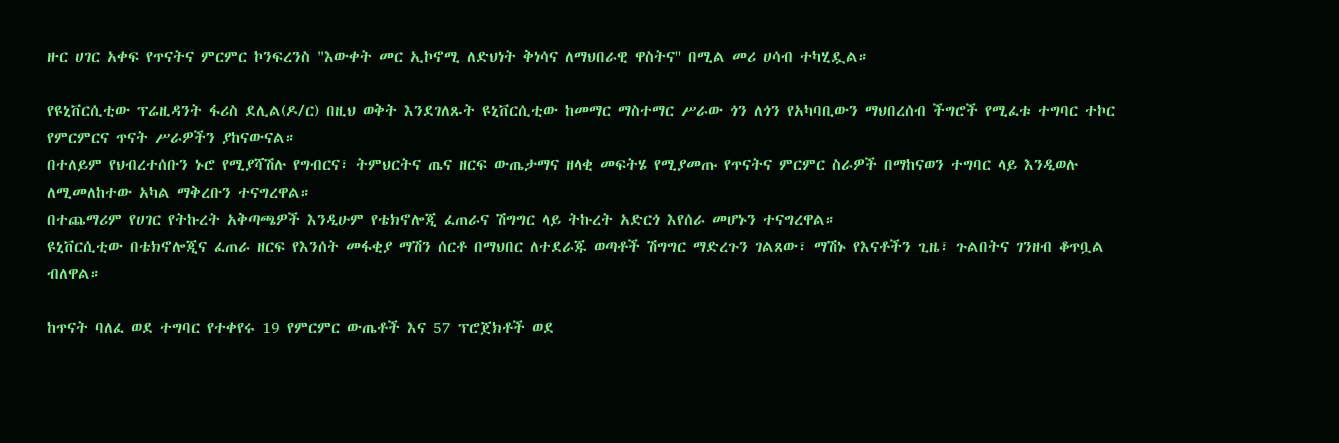ዙር ሀገር አቀፍ የጥናትና ምርምር ኮንፍረንስ "እውቀት መር ኢኮኖሚ ለድህነት ቅነሳና ለማህበራዊ ዋስትና'' በሚል መሪ ሀሳብ ተካሂዷል።

የዩኒቨርሲቲው ፕሬዚዳንት ፋሪስ ደሊል(ዶ/ር) በዚህ ወቅት እንደገለጹት ዩኒቨርሲቲው ከመማር ማስተማር ሥራው ጎን ለጎን የአካባቢውን ማህበረሰብ ችግሮች የሚፈቱ ተግባር ተኮር የምርምርና ጥናት ሥራዎችን ያከናውናል።
በተለይም የህብረተሰቡን ኑሮ የሚያሻሽሉ የግብርና፣ ትምህርትና ጤና ዘርፍ ውጤታማና ዘላቂ መፍትሄ የሚያመጡ የጥናትና ምርምር ስራዎች በማከናወን ተግባር ላይ እንዲወሉ ለሚመለከተው አካል ማቅረቡን ተናግረዋል።
በተጨማሪም የሀገር የትኩረት አቅጣጫዎች እንዲሁም የቴክኖሎጂ ፈጠራና ሽግግር ላይ ትኩረት አድርጎ እየሰራ መሆኑን ተናግረዋል።
ዩኒቨርሲቲው በቴክኖሎጂና ፈጠራ ዘርፍ የእንሰት መፋቂያ ማሽን ሰርቶ በማህበር ለተደራጁ ወጣቶች ሽግግር ማድረጉን ገልጸው፣ ማሽኑ የእናቶችን ጊዜ፣ ጉልበትና ገንዘብ ቆጥቧል ብለዋል።

ከጥናት ባለፈ ወደ ተግባር የተቀየሩ 19 የምርምር ውጤቶች እና 57 ፕሮጀክቶች ወደ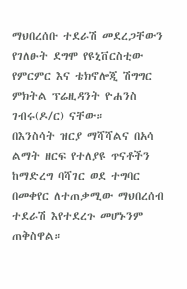ማህበረሰቡ ተደራሽ መደረጋቸውን የገለፁት ደግሞ የዩኒቨርስቲው የምርምር እና ቴክኖሎጂ ሽግግር ምክትል ፕሬዚዳንት ዮሐንስ ገብሩ(ዶ/ር) ናቸው።
በእንስሳት ዝርያ ማሻሻልና በአሳ ልማት ዘርፍ የተለያዩ ጥናቶችን ከማድረግ ባሻገር ወደ ተግባር በመቀየር ለተጠቃሚው ማህበረሰብ ተደራሽ እየተደረጉ መሆኑንም ጠቅስዋል።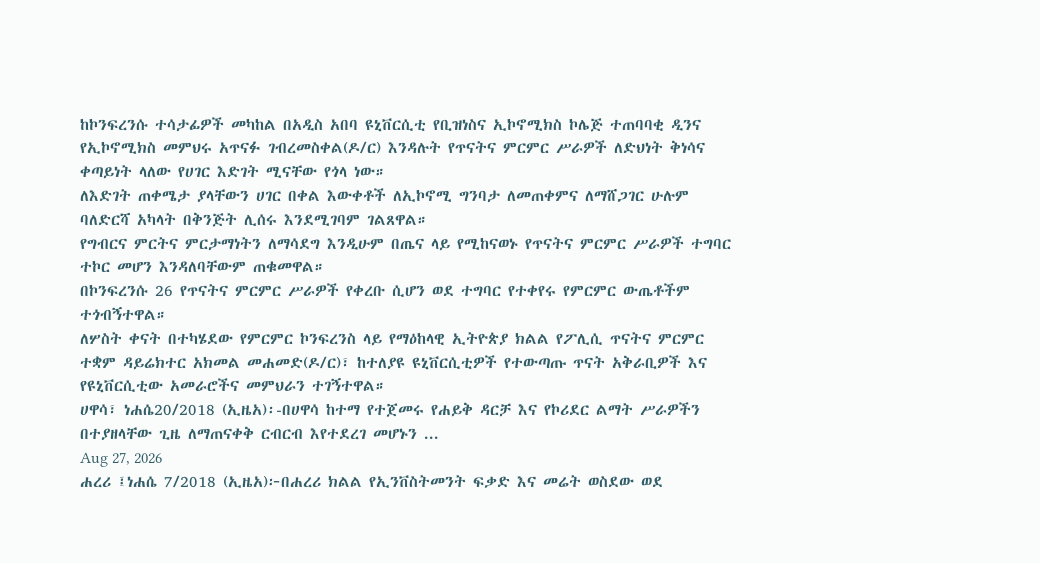ከኮንፍረንሱ ተሳታፊዎች መካከል በአዲስ አበባ ዩኒቨርሲቲ የቢዝነስና ኢኮኖሚክስ ኮሌጅ ተጠባባቂ ዲንና የኢኮኖሚክስ መምህሩ አጥናፉ ገብረመስቀል(ዶ/ር) እንዳሉት የጥናትና ምርምር ሥራዎች ለድህነት ቅነሳና ቀጣይነት ላለው የሀገር እድገት ሚናቸው የጎላ ነው።
ለእድገት ጠቀሜታ ያላቸውን ሀገር በቀል እውቀቶች ለኢኮኖሚ ግንባታ ለመጠቀምና ለማሸጋገር ሁሉም ባለድርሻ አካላት በቅንጅት ሊሰሩ እንደሚገባም ገልጸዋል።
የግብርና ምርትና ምርታማነትን ለማሳደግ እንዲሁም በጤና ላይ የሚከናወኑ የጥናትና ምርምር ሥራዎች ተግባር ተኮር መሆን እንዳለባቸውም ጠቁመዋል።
በኮንፍረንሱ 26 የጥናትና ምርምር ሥራዎች የቀረቡ ሲሆን ወደ ተግባር የተቀየሩ የምርምር ውጤቶችም ተጎብኝተዋል።
ለሦስት ቀናት በተካሄደው የምርምር ኮንፍረንስ ላይ የማዕከላዊ ኢትዮጵያ ክልል የፖሊሲ ጥናትና ምርምር ተቋም ዳይሬክተር አክመል መሐመድ(ዶ/ር)፣ ከተለያዩ ዩኒቨርሲቲዎች የተውጣጡ ጥናት አቅራቢዎች እና የዩኒቨርሲቲው አመራሮችና መምህራን ተገኝተዋል።
ሀዋሳ፣ ነሐሴ20/2018 (ኢዜአ)፡-በሀዋሳ ከተማ የተጀመሩ የሐይቅ ዳርቻ እና የኮሪደር ልማት ሥራዎችን በተያዘላቸው ጊዜ ለማጠናቀቅ ርብርብ እየተደረገ መሆኑን ...
Aug 27, 2026
ሐረሪ ፤ነሐሴ 7/2018 (ኢዜአ)፦በሐረሪ ክልል የኢንቨስትመንት ፍቃድ እና መሬት ወስደው ወደ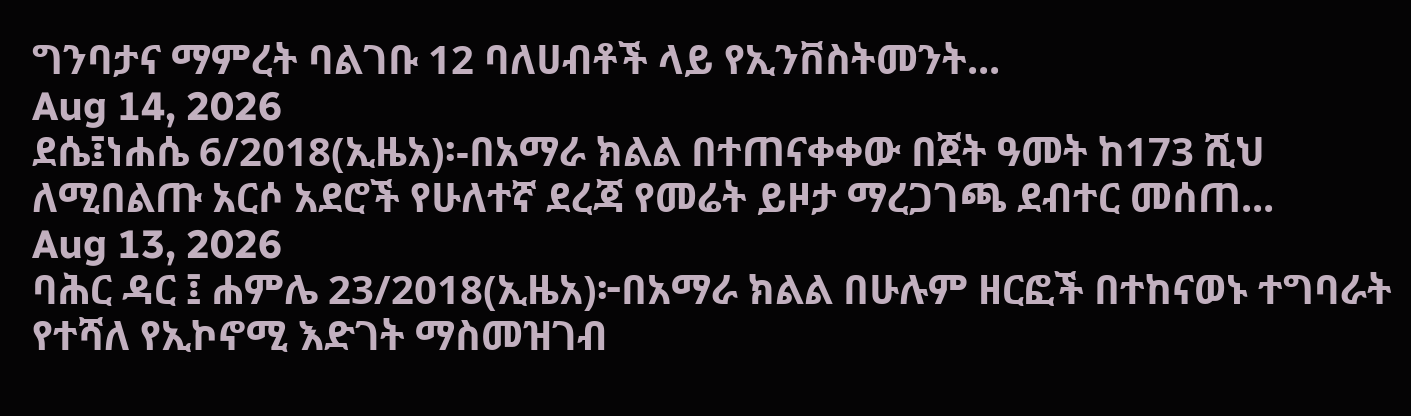ግንባታና ማምረት ባልገቡ 12 ባለሀብቶች ላይ የኢንቨስትመንት...
Aug 14, 2026
ደሴ፤ነሐሴ 6/2018(ኢዜአ)፡-በአማራ ክልል በተጠናቀቀው በጀት ዓመት ከ173 ሺህ ለሚበልጡ አርሶ አደሮች የሁለተኛ ደረጃ የመሬት ይዞታ ማረጋገጫ ደብተር መሰጠ...
Aug 13, 2026
ባሕር ዳር ፤ ሐምሌ 23/2018(ኢዜአ)፦በአማራ ክልል በሁሉም ዘርፎች በተከናወኑ ተግባራት የተሻለ የኢኮኖሚ እድገት ማስመዝገብ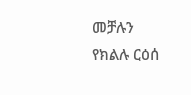መቻሉን የክልሉ ርዕሰ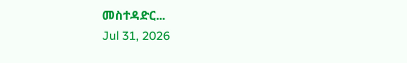መስተዳድር...
Jul 31, 2026